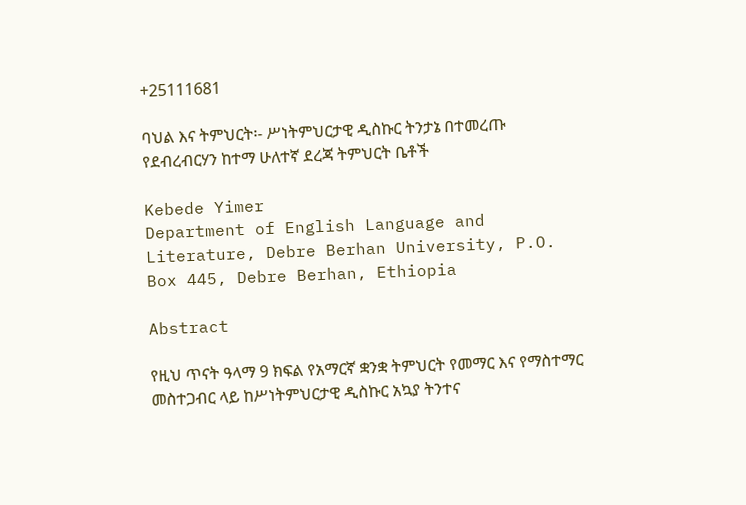+25111681

ባህል እና ትምህርት፡- ሥነትምህርታዊ ዲስኩር ትንታኔ በተመረጡ የደብረብርሃን ከተማ ሁለተኛ ደረጃ ትምህርት ቤቶች

Kebede Yimer
Department of English Language and Literature, Debre Berhan University, P.O. Box 445, Debre Berhan, Ethiopia

Abstract

የዚህ ጥናት ዓላማ 9 ክፍል የአማርኛ ቋንቋ ትምህርት የመማር እና የማስተማር መስተጋብር ላይ ከሥነትምህርታዊ ዲስኩር አኳያ ትንተና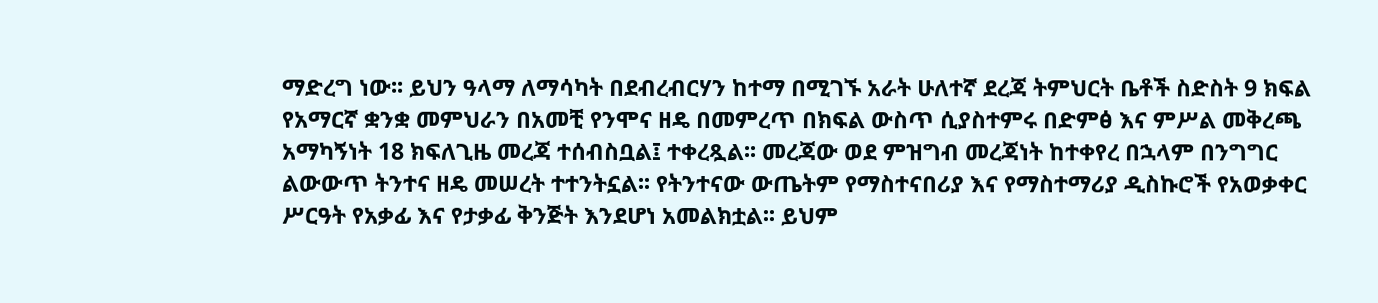ማድረግ ነው፡፡ ይህን ዓላማ ለማሳካት በደብረብርሃን ከተማ በሚገኙ አራት ሁለተኛ ደረጃ ትምህርት ቤቶች ስድስት 9 ክፍል የአማርኛ ቋንቋ መምህራን በአመቺ የንሞና ዘዴ በመምረጥ በክፍል ውስጥ ሲያስተምሩ በድምፅ እና ምሥል መቅረጫ አማካኝነት 18 ክፍለጊዜ መረጃ ተሰብስቧል፤ ተቀረጿል፡፡ መረጃው ወደ ምዝግብ መረጃነት ከተቀየረ በኋላም በንግግር ልውውጥ ትንተና ዘዴ መሠረት ተተንትኗል፡፡ የትንተናው ውጤትም የማስተናበሪያ እና የማስተማሪያ ዲስኩሮች የአወቃቀር ሥርዓት የአቃፊ እና የታቃፊ ቅንጅት እንደሆነ አመልክቷል፡፡ ይህም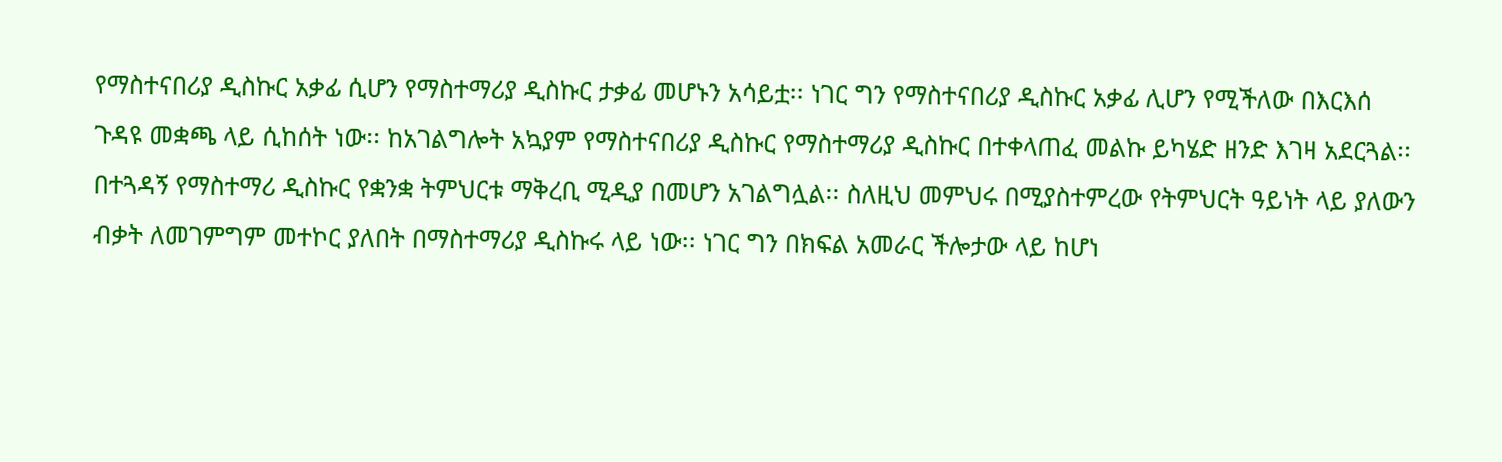የማስተናበሪያ ዲስኩር አቃፊ ሲሆን የማስተማሪያ ዲስኩር ታቃፊ መሆኑን አሳይቷ፡፡ ነገር ግን የማስተናበሪያ ዲስኩር አቃፊ ሊሆን የሚችለው በእርእሰ ጉዳዩ መቋጫ ላይ ሲከሰት ነው፡፡ ከአገልግሎት አኳያም የማስተናበሪያ ዲስኩር የማስተማሪያ ዲስኩር በተቀላጠፈ መልኩ ይካሄድ ዘንድ እገዛ አደርጓል፡፡ በተጓዳኝ የማስተማሪ ዲስኩር የቋንቋ ትምህርቱ ማቅረቢ ሚዲያ በመሆን አገልግሏል፡፡ ስለዚህ መምህሩ በሚያስተምረው የትምህርት ዓይነት ላይ ያለውን ብቃት ለመገምግም መተኮር ያለበት በማስተማሪያ ዲስኩሩ ላይ ነው፡፡ ነገር ግን በክፍል አመራር ችሎታው ላይ ከሆነ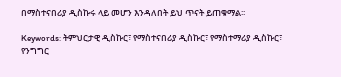በማስተናበሪያ ዲስኩሩ ላይ መሆን እንዳለበት ይህ ጥናት ይጠቁማል፡፡

Keywords: ትምህርታዊ ዲስኩር፣ የማስተናበሪያ ዲስኩር፣ የማስተማሪያ ዲስኩር፣ የንግግር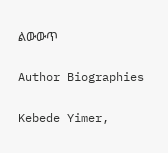ልውውጥ

Author Biographies

Kebede Yimer,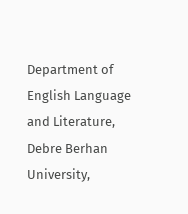Department of English Language and Literature, Debre Berhan University,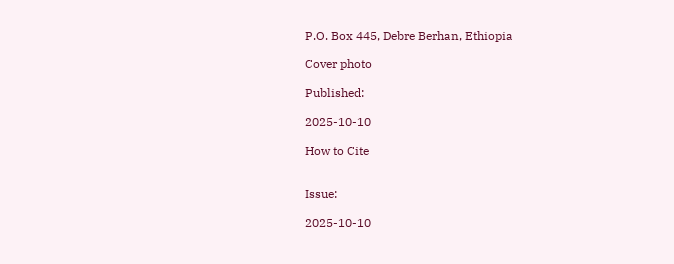P.O. Box 445, Debre Berhan, Ethiopia

Cover photo

Published:

2025-10-10

How to Cite


Issue:

2025-10-10